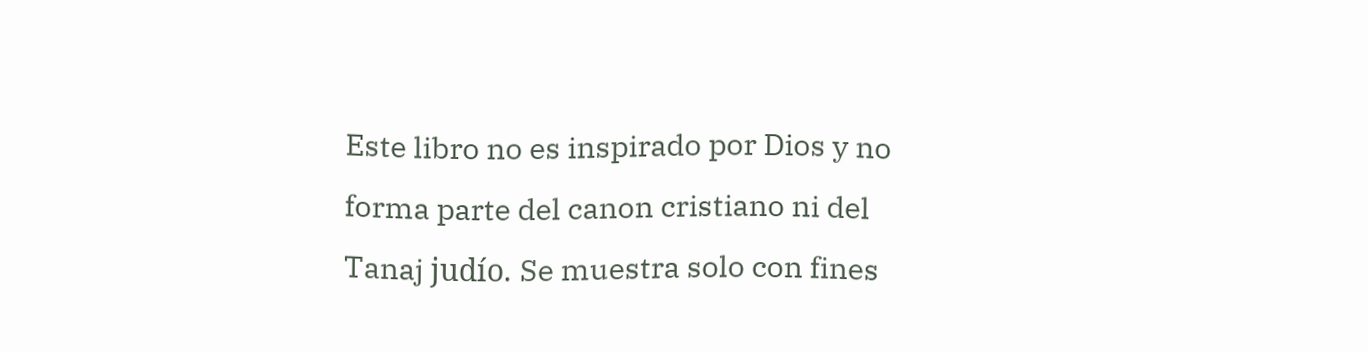Este libro no es inspirado por Dios y no forma parte del canon cristiano ni del Tanaj judío. Se muestra solo con fines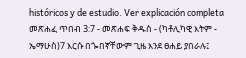históricos y de estudio. Ver explicación completa መጽሐፈ ጥበብ 3:7 - መጽሐፍ ቅዱስ - (ካቶሊካዊ እትም - ኤማሁስ)7 እርሱ በጐበኛቸውም ጊዜ እንደ ፀሐይ ያበራሉ፤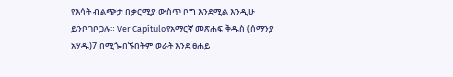የእሳት ብልጭታ በቃርሚያ ውስጥ ቦግ እንደሚል እንዲሁ ይንቦገቦጋሉ። Ver Capítuloየአማርኛ መጽሐፍ ቅዱስ (ሰማንያ አሃዱ)7 በሚጐበኙበትም ወራት እንደ ፀሐይ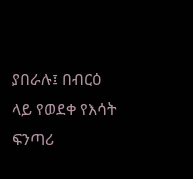ያበራሉ፤ በብርዕ ላይ የወደቀ የእሳት ፍንጣሪ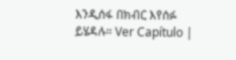እንዲሰፋ በክብር እየሰፉ ይሄዳሉ። Ver Capítulo |